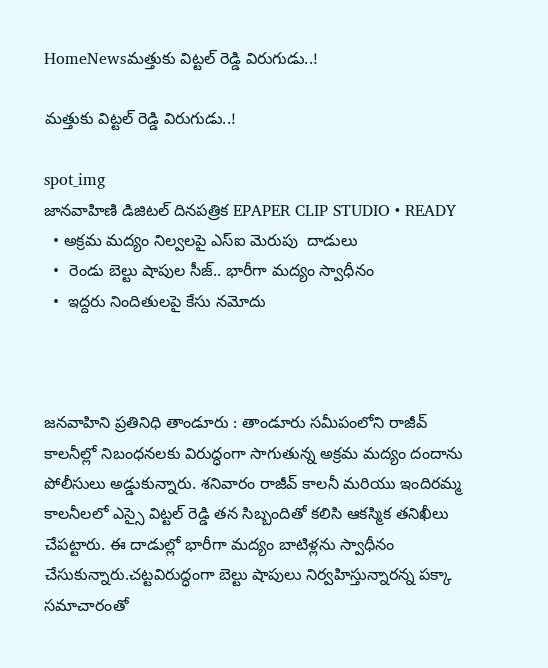HomeNewsమత్తుకు విట్టల్ రెడ్డి విరుగుడు..!

మత్తుకు విట్టల్ రెడ్డి విరుగుడు..!

spot_img
జానవాహిణి డిజిటల్ దినపత్రిక EPAPER CLIP STUDIO • READY
  • అక్రమ మద్యం నిల్వలపై ఎస్ఐ మెరుపు  దాడులు
  •  రెండు బెల్టు షాపుల సీజ్.. భారీగా మద్యం స్వాధీనం
  •  ఇద్దరు నిందితులపై కేసు నమోదు



జనవాహిని ప్రతినిధి తాండూరు : తాండూరు సమీపంలోని రాజీవ్  కాలనీల్లో నిబంధనలకు విరుద్ధంగా సాగుతున్న అక్రమ మద్యం దందాను పోలీసులు అడ్డుకున్నారు. శనివారం రాజీవ్ కాలనీ మరియు ఇందిరమ్మ కాలనీలలో ఎస్సై విట్టల్ రెడ్డి తన సిబ్బందితో కలిసి ఆకస్మిక తనిఖీలు చేపట్టారు. ఈ దాడుల్లో భారీగా మద్యం బాటిళ్లను స్వాధీనం చేసుకున్నారు.చట్టవిరుద్ధంగా బెల్టు షాపులు నిర్వహిస్తున్నారన్న పక్కా సమాచారంతో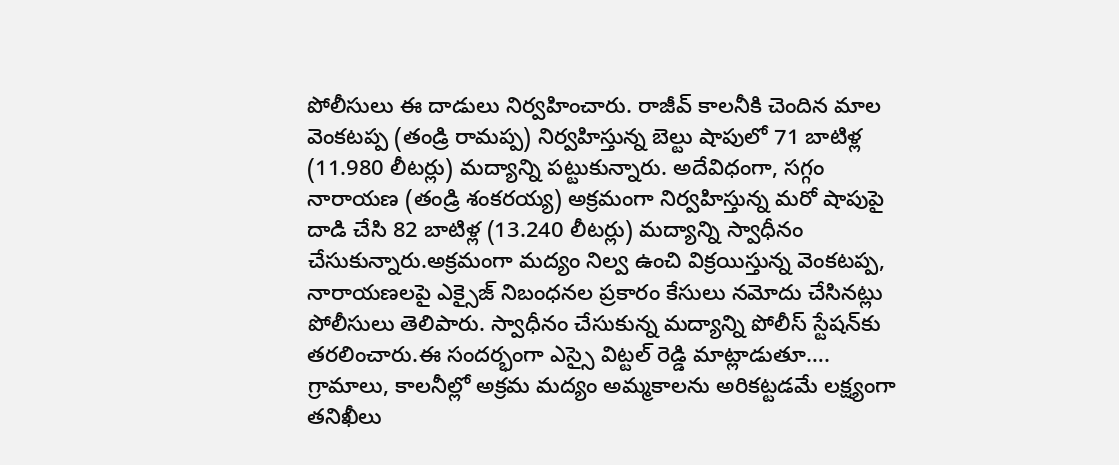పోలీసులు ఈ దాడులు నిర్వహించారు. రాజీవ్ కాలనీకి చెందిన మాల వెంకటప్ప (తండ్రి రామప్ప) నిర్వహిస్తున్న బెల్టు షాపులో 71 బాటిళ్ల (11.980 లీటర్లు) మద్యాన్ని పట్టుకున్నారు. అదేవిధంగా, సగ్గం నారాయణ (తండ్రి శంకరయ్య) అక్రమంగా నిర్వహిస్తున్న మరో షాపుపై దాడి చేసి 82 బాటిళ్ల (13.240 లీటర్లు) మద్యాన్ని స్వాధీనం చేసుకున్నారు.అక్రమంగా మద్యం నిల్వ ఉంచి విక్రయిస్తున్న వెంకటప్ప, నారాయణలపై ఎక్సైజ్ నిబంధనల ప్రకారం కేసులు నమోదు చేసినట్లు పోలీసులు తెలిపారు. స్వాధీనం చేసుకున్న మద్యాన్ని పోలీస్ స్టేషన్‌కు తరలించారు.ఈ సందర్భంగా ఎస్సై విట్టల్ రెడ్డి మాట్లాడుతూ…. గ్రామాలు, కాలనీల్లో అక్రమ మద్యం అమ్మకాలను అరికట్టడమే లక్ష్యంగా తనిఖీలు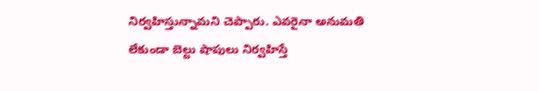నిర్వహిస్తున్నామని చెప్పారు. ఎవరైనా అనుమతి లేకుండా బెల్టు షాపులు నిర్వహిస్తే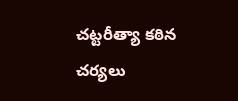చట్టరీత్యా కఠిన చర్యలు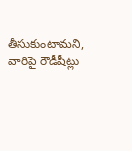తీసుకుంటామని, వారిపై రౌడీషీట్లు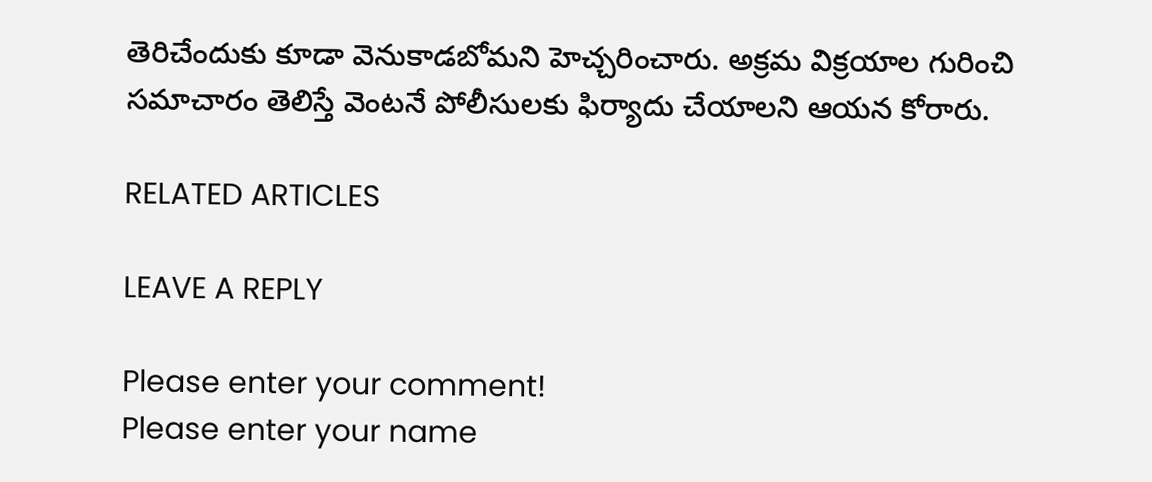తెరిచేందుకు కూడా వెనుకాడబోమని హెచ్చరించారు. అక్రమ విక్రయాల గురించి సమాచారం తెలిస్తే వెంటనే పోలీసులకు ఫిర్యాదు చేయాలని ఆయన కోరారు.

RELATED ARTICLES

LEAVE A REPLY

Please enter your comment!
Please enter your name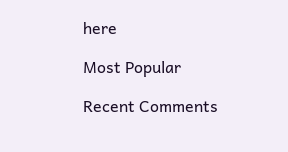here

Most Popular

Recent Comments